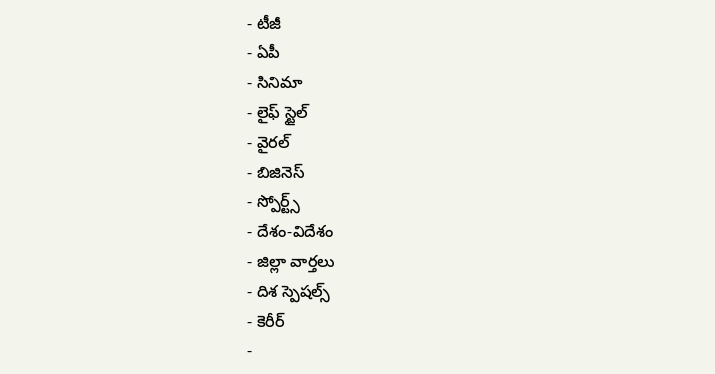- టీజీ
- ఏపీ
- సినిమా
- లైఫ్ స్టైల్
- వైరల్
- బిజినెస్
- స్పోర్ట్స్
- దేశం-విదేశం
- జిల్లా వార్తలు
- దిశ స్పెషల్స్
- కెరీర్
-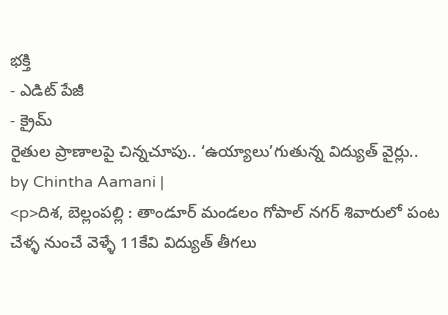భక్తి
- ఎడిట్ పేజీ
- క్రైమ్
రైతుల ప్రాణాలపై చిన్నచూపు.. ‘ఉయ్యాలు’గుతున్న విద్యుత్ వైర్లు..
by Chintha Aamani |
<p>దిశ, బెల్లంపల్లి : తాండూర్ మండలం గోపాల్ నగర్ శివారులో పంట చేళ్ళ నుంచే వెళ్ళే 11కేవి విద్యుత్ తీగలు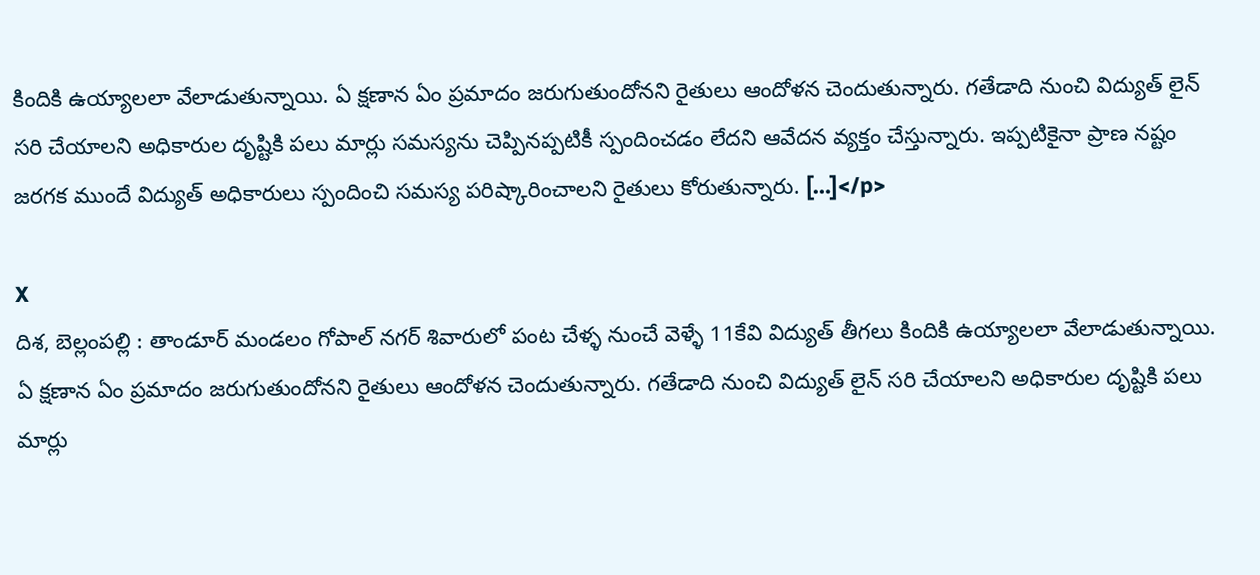కిందికి ఉయ్యాలలా వేలాడుతున్నాయి. ఏ క్షణాన ఏం ప్రమాదం జరుగుతుందోనని రైతులు ఆందోళన చెందుతున్నారు. గతేడాది నుంచి విద్యుత్ లైన్ సరి చేయాలని అధికారుల దృష్టికి పలు మార్లు సమస్యను చెప్పినప్పటికీ స్పందించడం లేదని ఆవేదన వ్యక్తం చేస్తున్నారు. ఇప్పటికైనా ప్రాణ నష్టం జరగక ముందే విద్యుత్ అధికారులు స్పందించి సమస్య పరిష్కారించాలని రైతులు కోరుతున్నారు. […]</p>

X
దిశ, బెల్లంపల్లి : తాండూర్ మండలం గోపాల్ నగర్ శివారులో పంట చేళ్ళ నుంచే వెళ్ళే 11కేవి విద్యుత్ తీగలు కిందికి ఉయ్యాలలా వేలాడుతున్నాయి. ఏ క్షణాన ఏం ప్రమాదం జరుగుతుందోనని రైతులు ఆందోళన చెందుతున్నారు. గతేడాది నుంచి విద్యుత్ లైన్ సరి చేయాలని అధికారుల దృష్టికి పలు మార్లు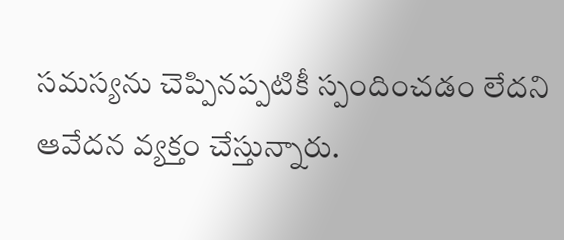సమస్యను చెప్పినప్పటికీ స్పందించడం లేదని ఆవేదన వ్యక్తం చేస్తున్నారు.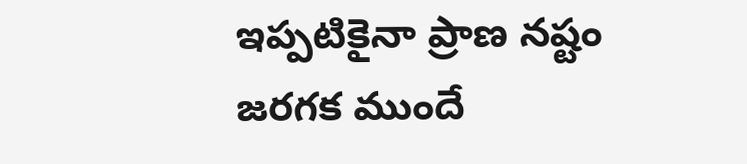ఇప్పటికైనా ప్రాణ నష్టం జరగక ముందే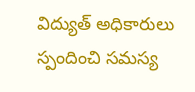విద్యుత్ అధికారులు స్పందించి సమస్య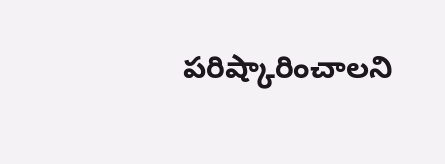పరిష్కారించాలని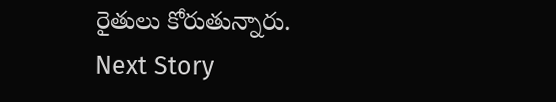రైతులు కోరుతున్నారు.
Next Story